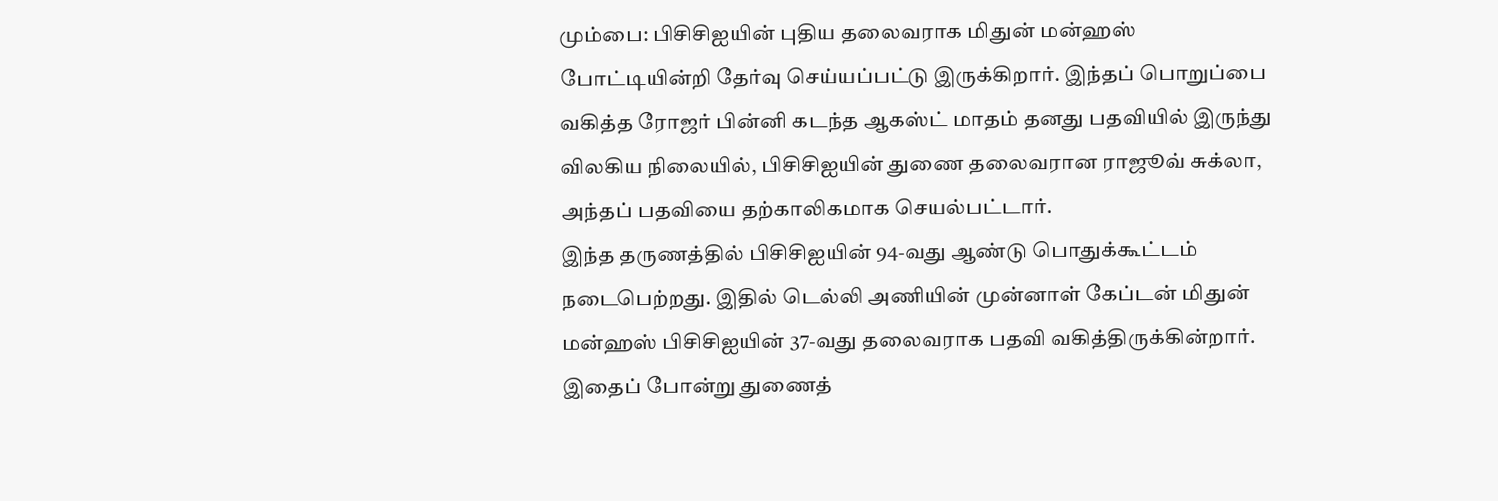மும்பை: பிசிசிஐயின் புதிய தலைவராக மிதுன் மன்ஹஸ் போட்டியின்றி தேர்வு செய்யப்பட்டு இருக்கிறார். இந்தப் பொறுப்பை வகித்த ரோஜர் பின்னி கடந்த ஆகஸ்ட் மாதம் தனது பதவியில் இருந்து விலகிய நிலையில், பிசிசிஐயின் துணை தலைவரான ராஜூவ் சுக்லா, அந்தப் பதவியை தற்காலிகமாக செயல்பட்டார்.
இந்த தருணத்தில் பிசிசிஐயின் 94-வது ஆண்டு பொதுக்கூட்டம் நடைபெற்றது. இதில் டெல்லி அணியின் முன்னாள் கேப்டன் மிதுன் மன்ஹஸ் பிசிசிஐயின் 37-வது தலைவராக பதவி வகித்திருக்கின்றார். இதைப் போன்று துணைத்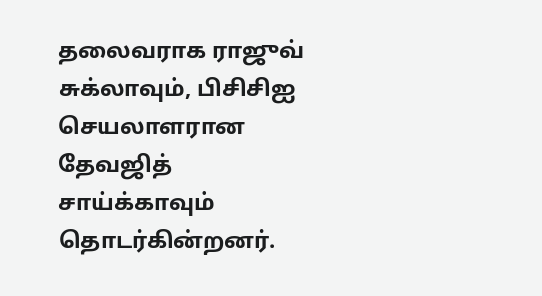தலைவராக ராஜுவ் சுக்லாவும், பிசிசிஐ செயலாளரான தேவஜித் சாய்க்காவும் தொடர்கின்றனர்.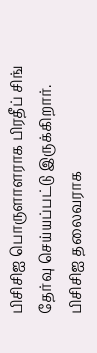பிசிசிஐ பொருளாளராக பிரதீப் சிங் தேர்வு செய்யப்பட்டு இருக்கிறார். பிசிசிஐ தலைவராக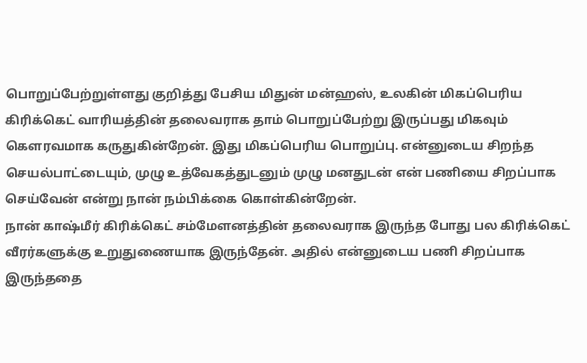பொறுப்பேற்றுள்ளது குறித்து பேசிய மிதுன் மன்ஹஸ், உலகின் மிகப்பெரிய கிரிக்கெட் வாரியத்தின் தலைவராக தாம் பொறுப்பேற்று இருப்பது மிகவும் கௌரவமாக கருதுகின்றேன். இது மிகப்பெரிய பொறுப்பு. என்னுடைய சிறந்த செயல்பாட்டையும், முழு உத்வேகத்துடனும் முழு மனதுடன் என் பணியை சிறப்பாக செய்வேன் என்று நான் நம்பிக்கை கொள்கின்றேன்.
நான் காஷ்மீர் கிரிக்கெட் சம்மேளனத்தின் தலைவராக இருந்த போது பல கிரிக்கெட் வீரர்களுக்கு உறுதுணையாக இருந்தேன். அதில் என்னுடைய பணி சிறப்பாக இருந்ததை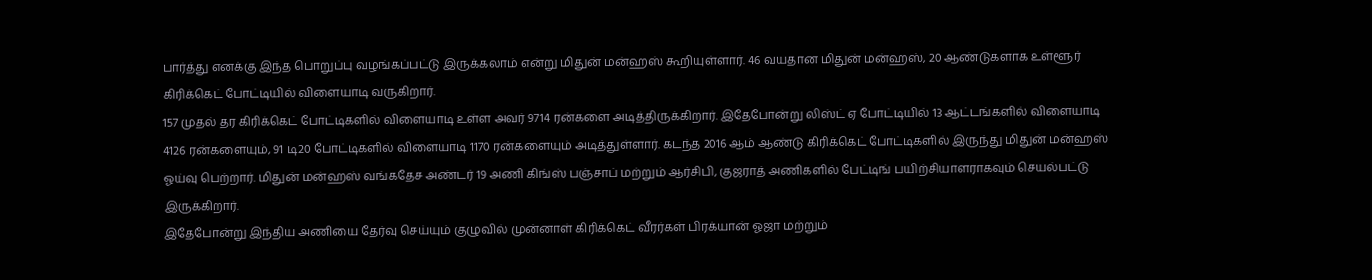பார்த்து எனக்கு இந்த பொறுப்பு வழங்கப்பட்டு இருக்கலாம் என்று மிதுன் மன்ஹஸ் கூறியுள்ளார். 46 வயதான மிதுன் மன்ஹஸ், 20 ஆண்டுகளாக உள்ளூர் கிரிக்கெட் போட்டியில் விளையாடி வருகிறார்.
157 முதல் தர கிரிக்கெட் போட்டிகளில் விளையாடி உள்ள அவர் 9714 ரன்களை அடித்திருக்கிறார். இதேபோன்று லிஸ்ட் ஏ போட்டியில் 13 ஆட்டங்களில் விளையாடி 4126 ரன்களையும், 91 டி20 போட்டிகளில் விளையாடி 1170 ரன்களையும் அடித்துள்ளார். கடந்த 2016 ஆம் ஆண்டு கிரிக்கெட் போட்டிகளில் இருந்து மிதுன் மன்ஹஸ் ஓய்வு பெற்றார். மிதுன் மன்ஹஸ் வங்கதேச அண்டர் 19 அணி கிங்ஸ் பஞ்சாப் மற்றும் ஆர்சிபி, குஜராத் அணிகளில் பேட்டிங் பயிற்சியாளராகவும் செயல்பட்டு இருக்கிறார்.
இதேபோன்று இந்திய அணியை தேர்வு செய்யும் குழுவில் முன்னாள் கிரிக்கெட் வீரர்கள் பிரக்யான் ஓஜா மற்றும்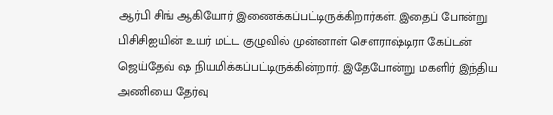ஆர்பி சிங் ஆகியோர் இணைக்கப்பட்டிருக்கிறார்கள். இதைப் போன்று பிசிசிஐயின் உயர் மட்ட குழுவில் முன்னாள் சௌராஷ்டிரா கேப்டன் ஜெய்தேவ் ஷ நியமிக்கப்பட்டிருக்கின்றார். இதேபோன்று மகளிர் இந்திய அணியை தேர்வு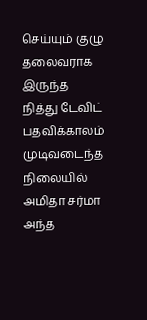செய்யும் குழு தலைவராக இருந்த நித்து டேவிட் பதவிக்காலம் முடிவடைந்த நிலையில் அமிதா சர்மா அந்த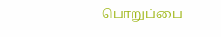பொறுப்பை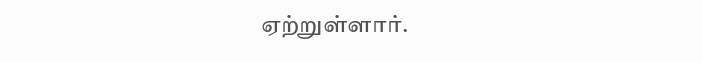ஏற்றுள்ளார்.